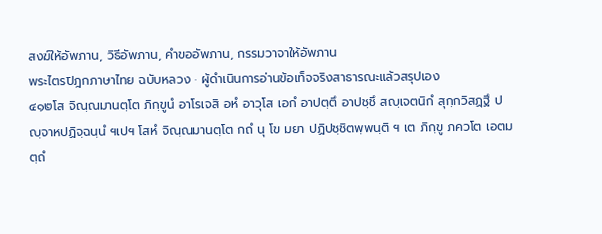สงฆ์ให้อัพภาน, วิธีอัพภาน, คำขออัพภาน, กรรมวาจาให้อัพภาน
พระไตรปิฎกภาษาไทย ฉบับหลวง · ผู้ดำเนินการอ่านข้อเท็จจริงสาธารณะแล้วสรุปเอง
๔๑๒โส จิณฺณมานตฺโต ภิกฺขูนํ อาโรเจสิ อหํ อาวุโส เอกํ อาปตฺตึ อาปชฺชึ สญฺเจตนิกํ สุกฺกวิสฏฺฐึ ปญฺจาหปฏิจฺฉนฺนํ ฯเปฯ โสหํ จิณฺณมานตฺโต กถํ นุ โข มยา ปฏิปชฺชิตพฺพนฺติ ฯ เต ภิกฺขู ภควโต เอตมตฺถํ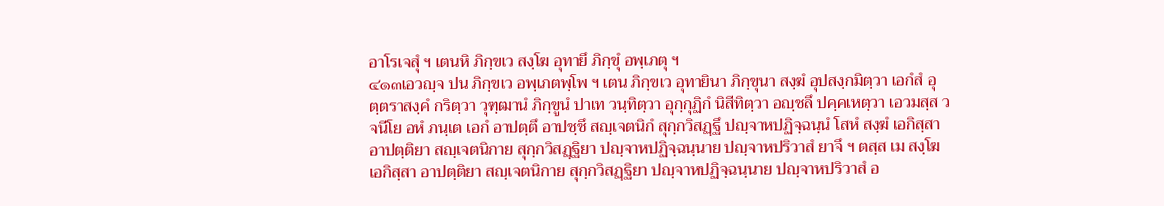อาโรเจสุํ ฯ เตนหิ ภิกฺขเว สงฺโฆ อุทายึ ภิกฺขุํ อพฺเภตุ ฯ
๔๑๓เอวญฺจ ปน ภิกฺขเว อพฺเภตพฺโพ ฯ เตน ภิกฺขเว อุทายินา ภิกฺขุนา สงฺฆํ อุปสงฺกมิตฺวา เอกํสํ อุตฺตราสงฺคํ กริตฺวา วุฑฺฒานํ ภิกฺขูนํ ปาเท วนฺทิตฺวา อุกฺกุฏิกํ นิสีทิตฺวา อญฺชลึ ปคฺคเหตฺวา เอวมสฺส วจนีโย อหํ ภนฺเต เอกํ อาปตฺตึ อาปชฺชึ สญฺเจตนิกํ สุกฺกวิสฏฺฐึ ปญฺจาหปฏิจฺฉนฺนํ โสหํ สงฺฆํ เอกิสฺสา อาปตฺติยา สญฺเจตนิกาย สุกฺกวิสฏฺฐิยา ปญฺจาหปฏิจฺฉนฺนาย ปญฺจาหปริวาสํ ยาจึ ฯ ตสฺส เม สงฺโฆ เอกิสฺสา อาปตฺติยา สญฺเจตนิกาย สุกฺกวิสฏฺฐิยา ปญฺจาหปฏิจฺฉนฺนาย ปญฺจาหปริวาสํ อ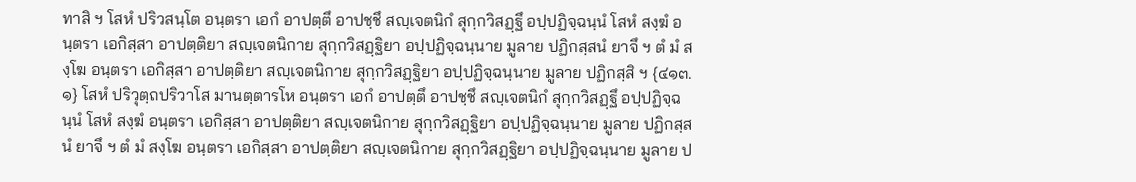ทาสิ ฯ โสหํ ปริวสนฺโต อนฺตรา เอกํ อาปตฺตึ อาปชฺชึ สญฺเจตนิกํ สุกฺกวิสฏฺฐึ อปฺปฏิจฺฉนฺนํ โสหํ สงฺฆํ อนฺตรา เอกิสฺสา อาปตฺติยา สญฺเจตนิกาย สุกฺกวิสฏฺฐิยา อปฺปฏิจฺฉนฺนาย มูลาย ปฏิกสฺสนํ ยาจึ ฯ ตํ มํ สงฺโฆ อนฺตรา เอกิสฺสา อาปตฺติยา สญฺเจตนิกาย สุกฺกวิสฏฺฐิยา อปฺปฏิจฺฉนฺนาย มูลาย ปฏิกสฺสิ ฯ {๔๑๓.๑} โสหํ ปริวุตฺถปริวาโส มานตฺตารโห อนฺตรา เอกํ อาปตฺตึ อาปชฺชึ สญฺเจตนิกํ สุกฺกวิสฏฺฐึ อปฺปฏิจฺฉนฺนํ โสหํ สงฺฆํ อนฺตรา เอกิสฺสา อาปตฺติยา สญฺเจตนิกาย สุกฺกวิสฏฺฐิยา อปฺปฏิจฺฉนฺนาย มูลาย ปฏิกสฺสนํ ยาจึ ฯ ตํ มํ สงฺโฆ อนฺตรา เอกิสฺสา อาปตฺติยา สญฺเจตนิกาย สุกฺกวิสฏฺฐิยา อปฺปฏิจฺฉนฺนาย มูลาย ป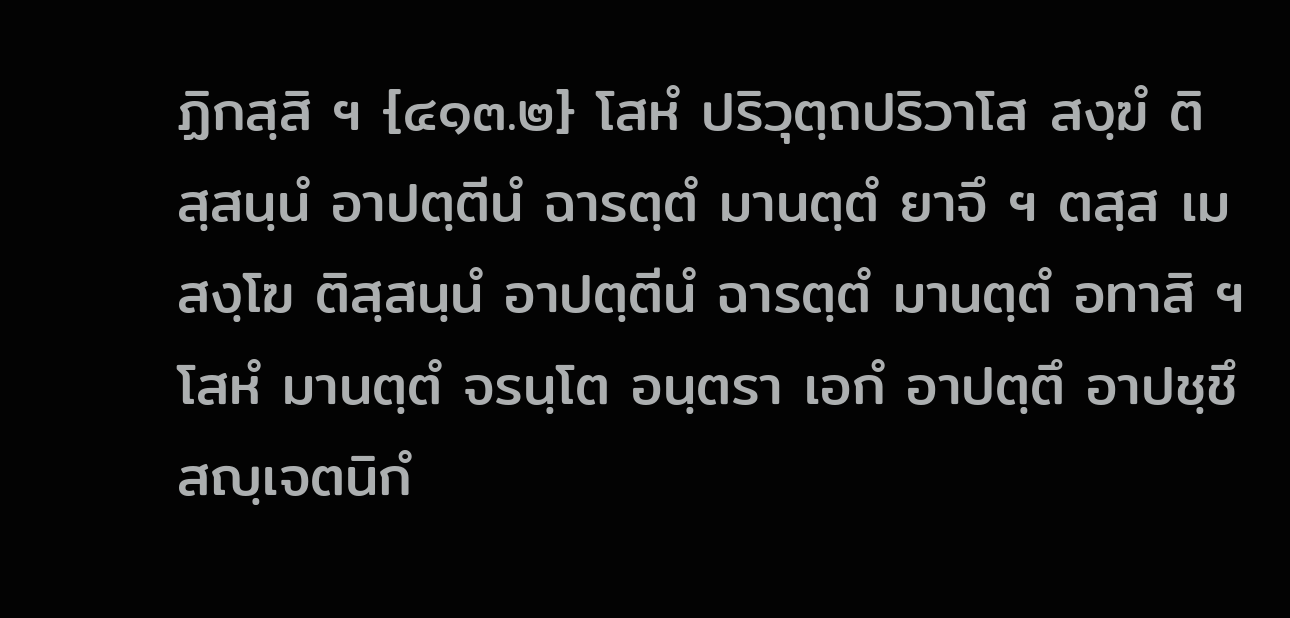ฏิกสฺสิ ฯ {๔๑๓.๒} โสหํ ปริวุตฺถปริวาโส สงฺฆํ ติสฺสนฺนํ อาปตฺตีนํ ฉารตฺตํ มานตฺตํ ยาจึ ฯ ตสฺส เม สงฺโฆ ติสฺสนฺนํ อาปตฺตีนํ ฉารตฺตํ มานตฺตํ อทาสิ ฯ โสหํ มานตฺตํ จรนฺโต อนฺตรา เอกํ อาปตฺตึ อาปชฺชึ สญฺเจตนิกํ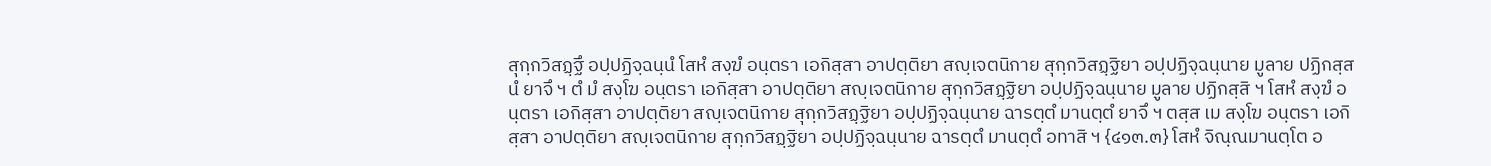สุกฺกวิสฏฺฐึ อปฺปฏิจฺฉนฺนํ โสหํ สงฺฆํ อนฺตรา เอกิสฺสา อาปตฺติยา สญฺเจตนิกาย สุกฺกวิสฏฺฐิยา อปฺปฏิจฺฉนฺนาย มูลาย ปฏิกสฺสนํ ยาจึ ฯ ตํ มํ สงฺโฆ อนฺตรา เอกิสฺสา อาปตฺติยา สญฺเจตนิกาย สุกฺกวิสฏฺฐิยา อปฺปฏิจฺฉนฺนาย มูลาย ปฏิกสฺสิ ฯ โสหํ สงฺฆํ อนฺตรา เอกิสฺสา อาปตฺติยา สญฺเจตนิกาย สุกฺกวิสฏฺฐิยา อปฺปฏิจฺฉนฺนาย ฉารตฺตํ มานตฺตํ ยาจึ ฯ ตสฺส เม สงฺโฆ อนฺตรา เอกิสฺสา อาปตฺติยา สญฺเจตนิกาย สุกฺกวิสฏฺฐิยา อปฺปฏิจฺฉนฺนาย ฉารตฺตํ มานตฺตํ อทาสิ ฯ {๔๑๓.๓} โสหํ จิณฺณมานตฺโต อ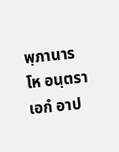พฺภานารโห อนฺตรา เอกํ อาป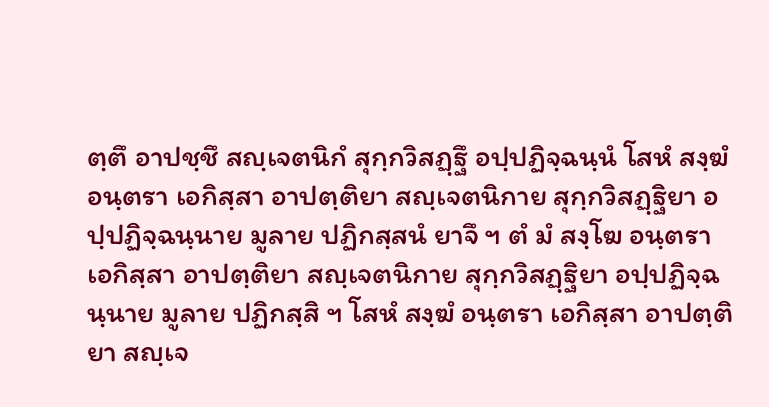ตฺตึ อาปชฺชึ สญฺเจตนิกํ สุกฺกวิสฏฺฐึ อปฺปฏิจฺฉนฺนํ โสหํ สงฺฆํ อนฺตรา เอกิสฺสา อาปตฺติยา สญฺเจตนิกาย สุกฺกวิสฏฺฐิยา อปฺปฏิจฺฉนฺนาย มูลาย ปฏิกสฺสนํ ยาจึ ฯ ตํ มํ สงฺโฆ อนฺตรา เอกิสฺสา อาปตฺติยา สญฺเจตนิกาย สุกฺกวิสฏฺฐิยา อปฺปฏิจฺฉนฺนาย มูลาย ปฏิกสฺสิ ฯ โสหํ สงฺฆํ อนฺตรา เอกิสฺสา อาปตฺติยา สญฺเจ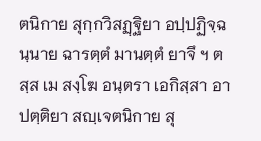ตนิกาย สุกฺกวิสฏฺฐิยา อปฺปฏิจฺฉนฺนาย ฉารตฺตํ มานตฺตํ ยาจึ ฯ ตสฺส เม สงฺโฆ อนฺตรา เอกิสฺสา อาปตฺติยา สญฺเจตนิกาย สุ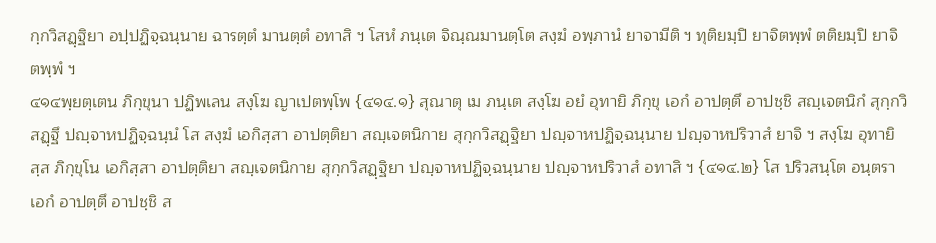กฺกวิสฏฺฐิยา อปฺปฏิจฺฉนฺนาย ฉารตฺตํ มานตฺตํ อทาสิ ฯ โสหํ ภนฺเต จิณฺณมานตฺโต สงฺฆํ อพฺภานํ ยาจามีติ ฯ ทุติยมฺปิ ยาจิตพฺพํ ตติยมฺปิ ยาจิตพฺพํ ฯ
๔๑๔พฺยตฺเตน ภิกฺขุนา ปฏิพเลน สงฺโฆ ญาเปตพฺโพ {๔๑๔.๑} สุณาตุ เม ภนฺเต สงฺโฆ อยํ อุทายิ ภิกฺขุ เอกํ อาปตฺตึ อาปชฺชิ สญฺเจตนิกํ สุกฺกวิสฏฺฐึ ปญฺจาหปฏิจฺฉนฺนํ โส สงฺฆํ เอกิสฺสา อาปตฺติยา สญฺเจตนิกาย สุกฺกวิสฏฺฐิยา ปญฺจาหปฏิจฺฉนฺนาย ปญฺจาหปริวาสํ ยาจิ ฯ สงฺโฆ อุทายิสฺส ภิกฺขุโน เอกิสฺสา อาปตฺติยา สญฺเจตนิกาย สุกฺกวิสฏฺฐิยา ปญฺจาหปฏิจฺฉนฺนาย ปญฺจาหปริวาสํ อทาสิ ฯ {๔๑๔.๒} โส ปริวสนฺโต อนฺตรา เอกํ อาปตฺตึ อาปชฺชิ ส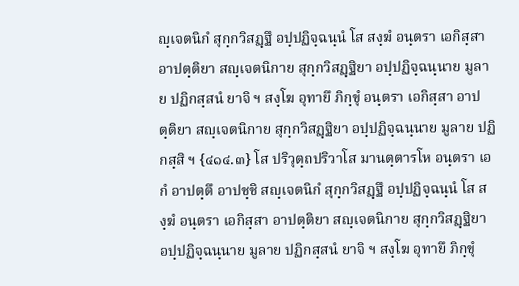ญฺเจตนิกํ สุกฺกวิสฏฺฐึ อปฺปฏิจฺฉนฺนํ โส สงฺฆํ อนฺตรา เอกิสฺสา อาปตฺติยา สญฺเจตนิกาย สุกฺกวิสฏฺฐิยา อปฺปฏิจฺฉนฺนาย มูลาย ปฏิกสฺสนํ ยาจิ ฯ สงฺโฆ อุทายึ ภิกฺขุํ อนฺตรา เอกิสฺสา อาปตฺติยา สญฺเจตนิกาย สุกฺกวิสฏฺฐิยา อปฺปฏิจฺฉนฺนาย มูลาย ปฏิกสฺสิ ฯ {๔๑๔.๓} โส ปริวุตฺถปริวาโส มานตฺตารโห อนฺตรา เอกํ อาปตฺตึ อาปชฺชิ สญฺเจตนิกํ สุกฺกวิสฏฺฐึ อปฺปฏิจฺฉนฺนํ โส สงฺฆํ อนฺตรา เอกิสฺสา อาปตฺติยา สญฺเจตนิกาย สุกฺกวิสฏฺฐิยา อปฺปฏิจฺฉนฺนาย มูลาย ปฏิกสฺสนํ ยาจิ ฯ สงฺโฆ อุทายึ ภิกฺขุํ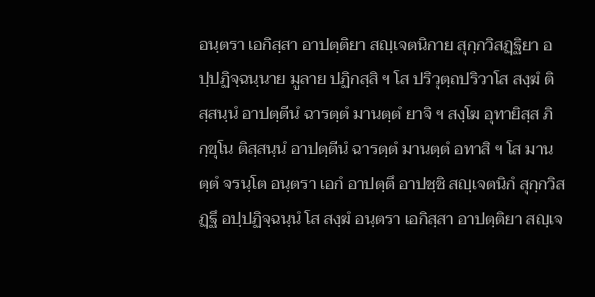อนฺตรา เอกิสฺสา อาปตฺติยา สญฺเจตนิกาย สุกฺกวิสฏฺฐิยา อปฺปฏิจฺฉนฺนาย มูลาย ปฏิกสฺสิ ฯ โส ปริวุตฺถปริวาโส สงฺฆํ ติสฺสนฺนํ อาปตฺตีนํ ฉารตฺตํ มานตฺตํ ยาจิ ฯ สงฺโฆ อุทายิสฺส ภิกฺขุโน ติสฺสนฺนํ อาปตฺตีนํ ฉารตฺตํ มานตฺตํ อทาสิ ฯ โส มานตฺตํ จรนฺโต อนฺตรา เอกํ อาปตฺตึ อาปชฺชิ สญฺเจตนิกํ สุกฺกวิสฏฺฐึ อปฺปฏิจฺฉนฺนํ โส สงฺฆํ อนฺตรา เอกิสฺสา อาปตฺติยา สญฺเจ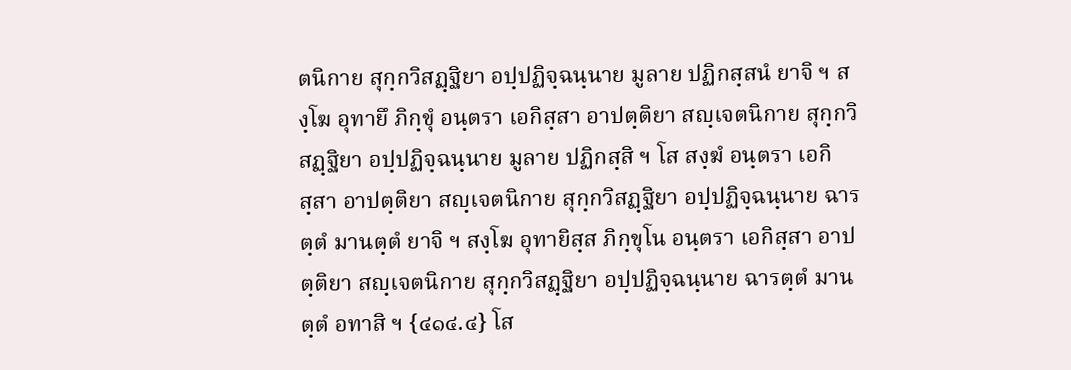ตนิกาย สุกฺกวิสฏฺฐิยา อปฺปฏิจฺฉนฺนาย มูลาย ปฏิกสฺสนํ ยาจิ ฯ สงฺโฆ อุทายึ ภิกฺขุํ อนฺตรา เอกิสฺสา อาปตฺติยา สญฺเจตนิกาย สุกฺกวิสฏฺฐิยา อปฺปฏิจฺฉนฺนาย มูลาย ปฏิกสฺสิ ฯ โส สงฺฆํ อนฺตรา เอกิสฺสา อาปตฺติยา สญฺเจตนิกาย สุกฺกวิสฏฺฐิยา อปฺปฏิจฺฉนฺนาย ฉารตฺตํ มานตฺตํ ยาจิ ฯ สงฺโฆ อุทายิสฺส ภิกฺขุโน อนฺตรา เอกิสฺสา อาปตฺติยา สญฺเจตนิกาย สุกฺกวิสฏฺฐิยา อปฺปฏิจฺฉนฺนาย ฉารตฺตํ มานตฺตํ อทาสิ ฯ {๔๑๔.๔} โส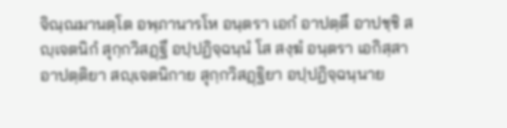จิณฺณมานตฺโต อพฺภานารโห อนฺตรา เอกํ อาปตฺตึ อาปชฺชิ สญฺเจตนิกํ สุกฺกวิสฏฺฐึ อปฺปฏิจฺฉนฺนํ โส สงฺฆํ อนฺตรา เอกิสฺสา อาปตฺติยา สญฺเจตนิกาย สุกฺกวิสฏฺฐิยา อปฺปฏิจฺฉนฺนาย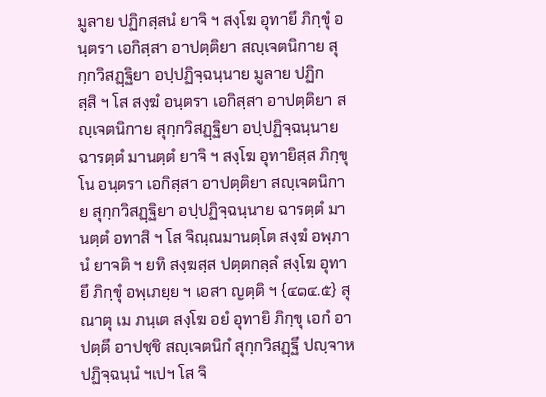มูลาย ปฏิกสฺสนํ ยาจิ ฯ สงฺโฆ อุทายึ ภิกฺขุํ อนฺตรา เอกิสฺสา อาปตฺติยา สญฺเจตนิกาย สุกฺกวิสฏฺฐิยา อปฺปฏิจฺฉนฺนาย มูลาย ปฏิกสฺสิ ฯ โส สงฺฆํ อนฺตรา เอกิสฺสา อาปตฺติยา สญฺเจตนิกาย สุกฺกวิสฏฺฐิยา อปฺปฏิจฺฉนฺนาย ฉารตฺตํ มานตฺตํ ยาจิ ฯ สงฺโฆ อุทายิสฺส ภิกฺขุโน อนฺตรา เอกิสฺสา อาปตฺติยา สญฺเจตนิกาย สุกฺกวิสฏฺฐิยา อปฺปฏิจฺฉนฺนาย ฉารตฺตํ มานตฺตํ อทาสิ ฯ โส จิณฺณมานตฺโต สงฺฆํ อพฺภานํ ยาจติ ฯ ยทิ สงฺฆสฺส ปตฺตกลฺลํ สงฺโฆ อุทายึ ภิกฺขุํ อพฺเภยฺย ฯ เอสา ญตฺติ ฯ {๔๑๔.๕} สุณาตุ เม ภนฺเต สงฺโฆ อยํ อุทายิ ภิกฺขุ เอกํ อาปตฺตึ อาปชฺชิ สญฺเจตนิกํ สุกฺกวิสฏฺฐึ ปญฺจาหปฏิจฺฉนฺนํ ฯเปฯ โส จิ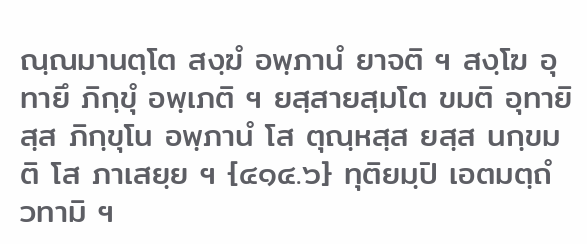ณฺณมานตฺโต สงฺฆํ อพฺภานํ ยาจติ ฯ สงฺโฆ อุทายึ ภิกฺขุํ อพฺเภติ ฯ ยสฺสายสฺมโต ขมติ อุทายิสฺส ภิกฺขุโน อพฺภานํ โส ตุณฺหสฺส ยสฺส นกฺขมติ โส ภาเสยฺย ฯ {๔๑๔.๖} ทุติยมฺปิ เอตมตฺถํ วทามิ ฯ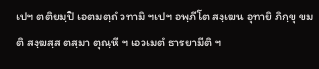เปฯ ตติยมฺปิ เอตมตฺถํ วทามิ ฯเปฯ อพฺภีโต สงฺเฆน อุทายิ ภิกฺขุ ขมติ สงฺฆสฺส ตสฺมา ตุณฺหี ฯ เอวเมตํ ธารยามีติ ฯ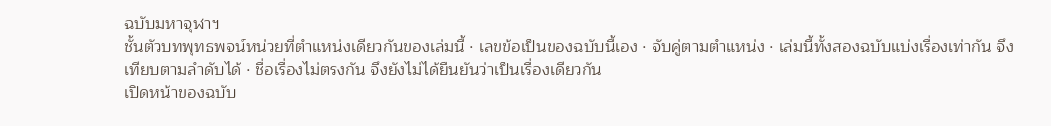ฉบับมหาจุฬาฯ
ชั้นตัวบทพุทธพจน์หน่วยที่ตำแหน่งเดียวกันของเล่มนี้ · เลขข้อเป็นของฉบับนี้เอง · จับคู่ตามตำแหน่ง · เล่มนี้ทั้งสองฉบับแบ่งเรื่องเท่ากัน จึงเทียบตามลำดับได้ · ชื่อเรื่องไม่ตรงกัน จึงยังไม่ได้ยืนยันว่าเป็นเรื่องเดียวกัน
เปิดหน้าของฉบับ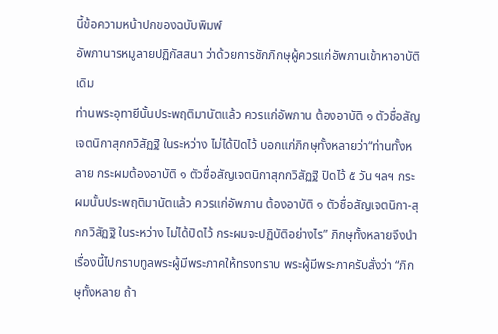นี้ข้อความหน้าปกของฉบับพิมพ์
อัพภานารหมูลายปฏิกัสสนา ว่าด้วยการชักภิกษุผู้ควรแก่อัพภานเข้าหาอาบัติเดิม
ท่านพระอุทายีนั้นประพฤติมานัตแล้ว ควรแก่อัพภาน ต้องอาบัติ ๑ ตัวชื่อสัญเจตนิกาสุกกวิสัฏฐิ ในระหว่าง ไม่ได้ปิดไว้ บอกแก่ภิกษุทั้งหลายว่า“ท่านทั้งหลาย กระผมต้องอาบัติ ๑ ตัวชื่อสัญเจตนิกาสุกกวิสัฏฐิ ปิดไว้ ๕ วัน ฯลฯ กระผมนั้นประพฤติมานัตแล้ว ควรแก่อัพภาน ต้องอาบัติ ๑ ตัวชื่อสัญเจตนิกา-สุกกวิสัฏฐิ ในระหว่าง ไม่ได้ปิดไว้ กระผมจะปฏิบัติอย่างไร” ภิกษุทั้งหลายจึงนำเรื่องนี้ไปกราบทูลพระผู้มีพระภาคให้ทรงทราบ พระผู้มีพระภาครับสั่งว่า “ภิกษุทั้งหลาย ถ้า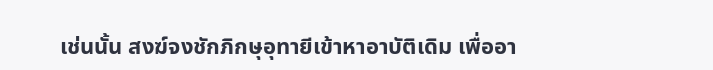เช่นนั้น สงฆ์จงชักภิกษุอุทายีเข้าหาอาบัติเดิม เพื่ออา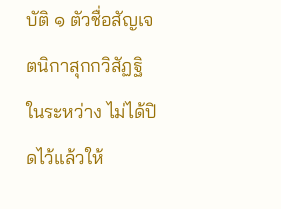บัติ ๑ ตัวชื่อสัญเจตนิกาสุกกวิสัฏฐิ ในระหว่าง ไม่ได้ปิดไว้แล้วให้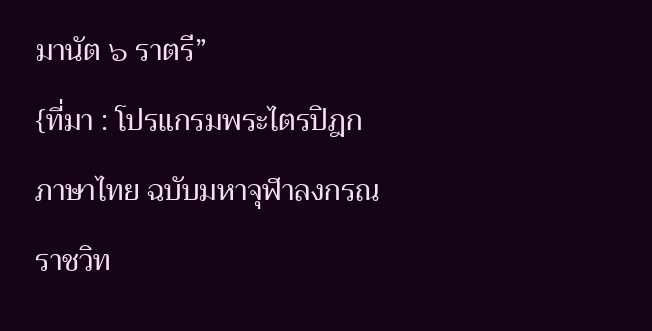มานัต ๖ ราตรี”
{ที่มา : โปรแกรมพระไตรปิฎกภาษาไทย ฉบับมหาจุฬาลงกรณราชวิท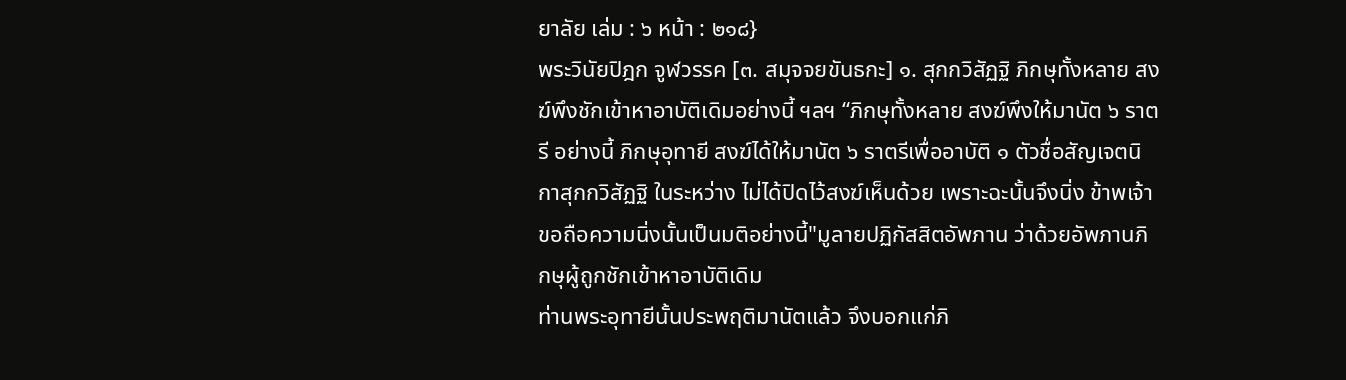ยาลัย เล่ม : ๖ หน้า : ๒๑๘}
พระวินัยปิฎก จูฬวรรค [๓. สมุจจยขันธกะ] ๑. สุกกวิสัฏฐิ ภิกษุทั้งหลาย สงฆ์พึงชักเข้าหาอาบัติเดิมอย่างนี้ ฯลฯ “ภิกษุทั้งหลาย สงฆ์พึงให้มานัต ๖ ราตรี อย่างนี้ ภิกษุอุทายี สงฆ์ได้ให้มานัต ๖ ราตรีเพื่ออาบัติ ๑ ตัวชื่อสัญเจตนิกาสุกกวิสัฏฐิ ในระหว่าง ไม่ได้ปิดไว้สงฆ์เห็นด้วย เพราะฉะนั้นจึงนิ่ง ข้าพเจ้าขอถือความนิ่งนั้นเป็นมติอย่างนี้"มูลายปฏิกัสสิตอัพภาน ว่าด้วยอัพภานภิกษุผู้ถูกชักเข้าหาอาบัติเดิม
ท่านพระอุทายีนั้นประพฤติมานัตแล้ว จึงบอกแก่ภิ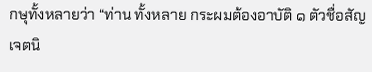กษุทั้งหลายว่า “ท่าน ทั้งหลาย กระผมต้องอาบัติ ๑ ตัวชื่อสัญเจตนิ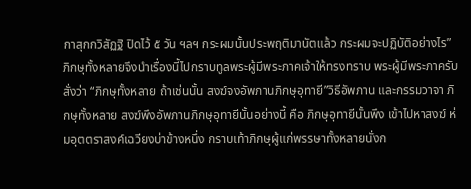กาสุกกวิสัฏฐิ ปิดไว้ ๕ วัน ฯลฯ กระผมนั้นประพฤติมานัตแล้ว กระผมจะปฏิบัติอย่างไร” ภิกษุทั้งหลายจึงนำเรื่องนี้ไปกราบทูลพระผู้มีพระภาคเจ้าให้ทรงทราบ พระผู้มีพระภาครับสั่งว่า “ภิกษุทั้งหลาย ถ้าเช่นนั้น สงฆ์จงอัพภานภิกษุอุทายี”วิธีอัพภาน และกรรมวาจา ภิกษุทั้งหลาย สงฆ์พึงอัพภานภิกษุอุทายีนั้นอย่างนี้ คือ ภิกษุอุทายีนั้นพึง เข้าไปหาสงฆ์ ห่มอุตตราสงค์เฉวียงบ่าข้างหนึ่ง กราบเท้าภิกษุผู้แก่พรรษาทั้งหลายนั่งก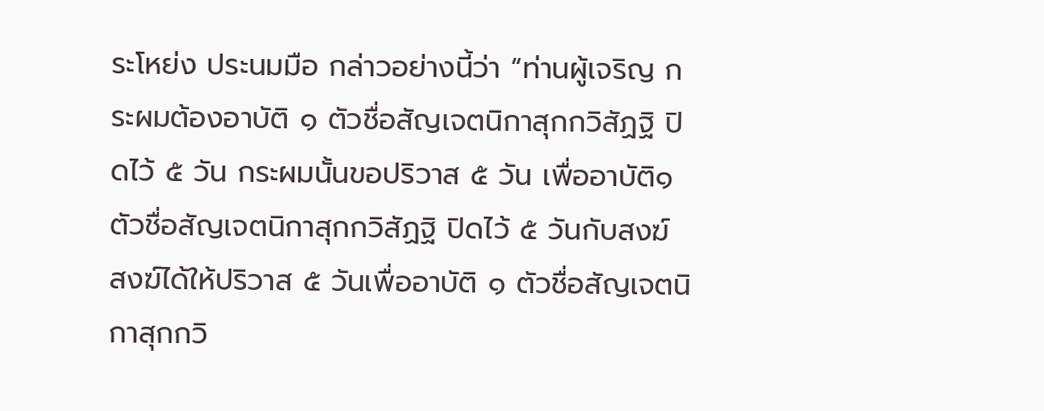ระโหย่ง ประนมมือ กล่าวอย่างนี้ว่า “ท่านผู้เจริญ กระผมต้องอาบัติ ๑ ตัวชื่อสัญเจตนิกาสุกกวิสัฏฐิ ปิดไว้ ๕ วัน กระผมนั้นขอปริวาส ๕ วัน เพื่ออาบัติ๑ ตัวชื่อสัญเจตนิกาสุกกวิสัฏฐิ ปิดไว้ ๕ วันกับสงฆ์ สงฆ์ได้ให้ปริวาส ๕ วันเพื่ออาบัติ ๑ ตัวชื่อสัญเจตนิกาสุกกวิ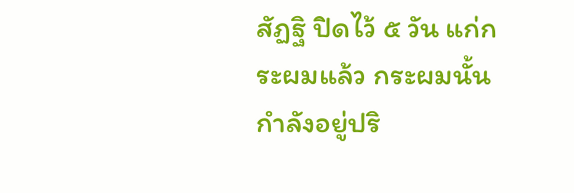สัฏฐิ ปิดไว้ ๕ วัน แก่กระผมแล้ว กระผมนั้นกำลังอยู่ปริ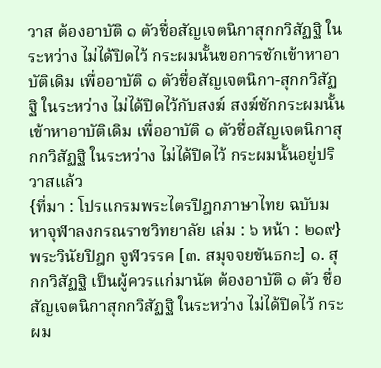วาส ต้องอาบัติ ๑ ตัวชื่อสัญเจตนิกาสุกกวิสัฏฐิ ในระหว่าง ไม่ได้ปิดไว้ กระผมนั้นขอการชักเข้าหาอาบัติเดิม เพื่ออาบัติ ๑ ตัวชื่อสัญเจตนิกา-สุกกวิสัฏฐิ ในระหว่าง ไม่ได้ปิดไว้กับสงฆ์ สงฆ์ชักกระผมนั้นเข้าหาอาบัติเดิม เพื่ออาบัติ ๑ ตัวชื่อสัญเจตนิกาสุกกวิสัฏฐิ ในระหว่าง ไม่ได้ปิดไว้ กระผมนั้นอยู่ปริวาสแล้ว
{ที่มา : โปรแกรมพระไตรปิฎกภาษาไทย ฉบับมหาจุฬาลงกรณราชวิทยาลัย เล่ม : ๖ หน้า : ๒๑๙}
พระวินัยปิฎก จูฬวรรค [๓. สมุจจยขันธกะ] ๑. สุกกวิสัฏฐิ เป็นผู้ควรแก่มานัต ต้องอาบัติ ๑ ตัว ชื่อสัญเจตนิกาสุกกวิสัฏฐิ ในระหว่าง ไม่ได้ปิดไว้ กระผม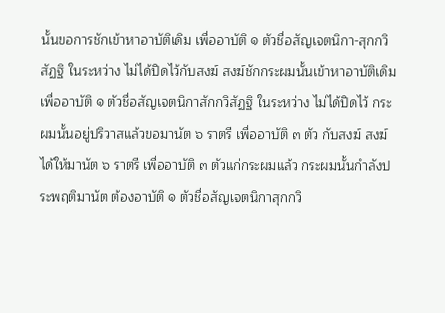นั้นขอการชักเข้าหาอาบัติเดิม เพื่ออาบัติ ๑ ตัวชื่อสัญเจตนิกา-สุกกวิสัฏฐิ ในระหว่าง ไม่ได้ปิดไว้กับสงฆ์ สงฆ์ชักกระผมนั้นเข้าหาอาบัติเดิม เพื่ออาบัติ ๑ ตัวชื่อสัญเจตนิกาสักกวิสัฏฐิ ในระหว่าง ไม่ได้ปิดไว้ กระผมนั้นอยู่ปริวาสแล้วขอมานัต ๖ ราตรี เพื่ออาบัติ ๓ ตัว กับสงฆ์ สงฆ์ได้ให้มานัต ๖ ราตรี เพื่ออาบัติ ๓ ตัวแก่กระผมแล้ว กระผมนั้นกำลังประพฤติมานัต ต้องอาบัติ ๑ ตัวชื่อสัญเจตนิกาสุกกวิ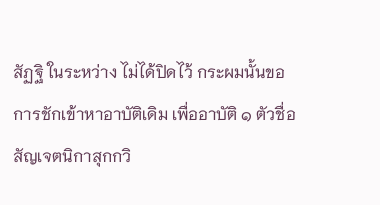สัฏฐิ ในระหว่าง ไม่ได้ปิดไว้ กระผมนั้นขอการชักเข้าหาอาบัติเดิม เพื่ออาบัติ ๑ ตัวชื่อสัญเจตนิกาสุกกวิ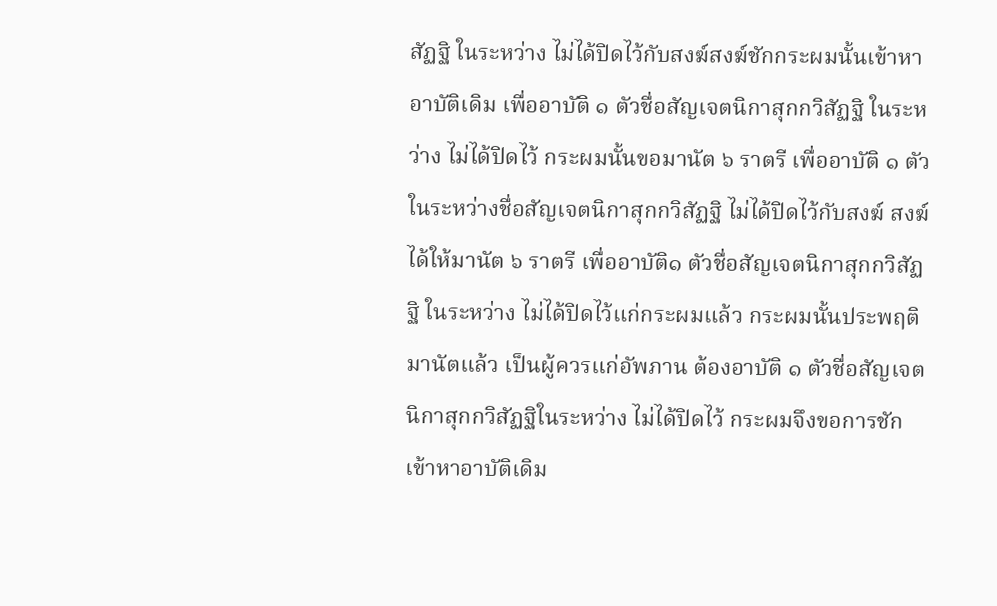สัฏฐิ ในระหว่าง ไม่ได้ปิดไว้กับสงฆ์สงฆ์ชักกระผมนั้นเข้าหาอาบัติเดิม เพื่ออาบัติ ๑ ตัวชื่อสัญเจตนิกาสุกกวิสัฏฐิ ในระหว่าง ไม่ได้ปิดไว้ กระผมนั้นขอมานัต ๖ ราตรี เพื่ออาบัติ ๑ ตัวในระหว่างชื่อสัญเจตนิกาสุกกวิสัฏฐิ ไม่ได้ปิดไว้กับสงฆ์ สงฆ์ได้ให้มานัต ๖ ราตรี เพื่ออาบัติ๑ ตัวชื่อสัญเจตนิกาสุกกวิสัฏฐิ ในระหว่าง ไม่ได้ปิดไว้แก่กระผมแล้ว กระผมนั้นประพฤติมานัตแล้ว เป็นผู้ควรแก่อัพภาน ต้องอาบัติ ๑ ตัวชื่อสัญเจตนิกาสุกกวิสัฏฐิในระหว่าง ไม่ได้ปิดไว้ กระผมจึงขอการชักเข้าหาอาบัติเดิม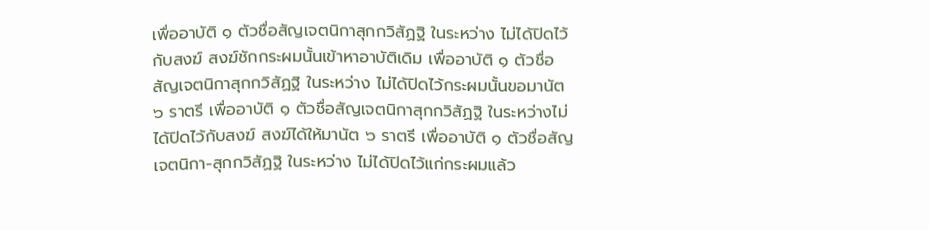เพื่ออาบัติ ๑ ตัวชื่อสัญเจตนิกาสุกกวิสัฏฐิ ในระหว่าง ไม่ได้ปิดไว้กับสงฆ์ สงฆ์ชักกระผมนั้นเข้าหาอาบัติเดิม เพื่ออาบัติ ๑ ตัวชื่อสัญเจตนิกาสุกกวิสัฏฐิ ในระหว่าง ไม่ได้ปิดไว้กระผมนั้นขอมานัต ๖ ราตรี เพื่ออาบัติ ๑ ตัวชื่อสัญเจตนิกาสุกกวิสัฏฐิ ในระหว่างไม่ได้ปิดไว้กับสงฆ์ สงฆ์ได้ให้มานัต ๖ ราตรี เพื่ออาบัติ ๑ ตัวชื่อสัญเจตนิกา-สุกกวิสัฏฐิ ในระหว่าง ไม่ได้ปิดไว้แก่กระผมแล้ว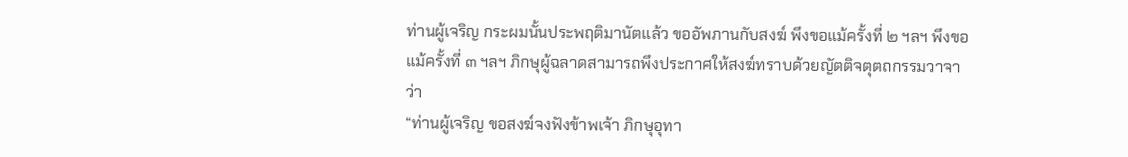ท่านผู้เจริญ กระผมนั้นประพฤติมานัตแล้ว ขออัพภานกับสงฆ์ พึงขอแม้ครั้งที่ ๒ ฯลฯ พึงขอแม้ครั้งที่ ๓ ฯลฯ ภิกษุผู้ฉลาดสามารถพึงประกาศให้สงฆ์ทราบด้วยญัตติจตุตถกรรมวาจาว่า
“ท่านผู้เจริญ ขอสงฆ์จงฟังข้าพเจ้า ภิกษุอุทา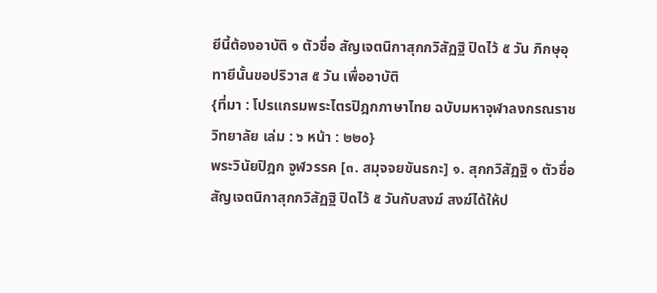ยีนี้ต้องอาบัติ ๑ ตัวชื่อ สัญเจตนิกาสุกกวิสัฏฐิ ปิดไว้ ๕ วัน ภิกษุอุทายีนั้นขอปริวาส ๕ วัน เพื่ออาบัติ
{ที่มา : โปรแกรมพระไตรปิฎกภาษาไทย ฉบับมหาจุฬาลงกรณราชวิทยาลัย เล่ม : ๖ หน้า : ๒๒๐}
พระวินัยปิฎก จูฬวรรค [๓. สมุจจยขันธกะ] ๑. สุกกวิสัฏฐิ ๑ ตัวชื่อสัญเจตนิกาสุกกวิสัฏฐิ ปิดไว้ ๕ วันกับสงฆ์ สงฆ์ได้ให้ป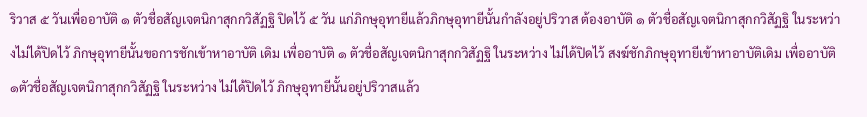ริวาส ๕ วันเพื่ออาบัติ ๑ ตัวชื่อสัญเจตนิกาสุกกวิสัฏฐิ ปิดไว้ ๕ วัน แก่ภิกษุอุทายีแล้วภิกษุอุทายีนั้นกำลังอยู่ปริวาส ต้องอาบัติ ๑ ตัวชื่อสัญเจตนิกาสุกกวิสัฏฐิ ในระหว่างไม่ได้ปิดไว้ ภิกษุอุทายีนั้นขอการชักเข้าหาอาบัติ เดิม เพื่ออาบัติ ๑ ตัวชื่อสัญเจตนิกาสุกกวิสัฏฐิ ในระหว่าง ไม่ได้ปิดไว้ สงฆ์ชักภิกษุอุทายีเข้าหาอาบัติเดิม เพื่ออาบัติ ๑ตัวชื่อสัญเจตนิกาสุกกวิสัฏฐิ ในระหว่าง ไม่ได้ปิดไว้ ภิกษุอุทายีนั้นอยู่ปริวาสแล้ว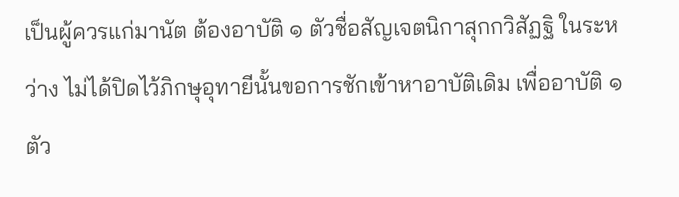เป็นผู้ควรแก่มานัต ต้องอาบัติ ๑ ตัวชื่อสัญเจตนิกาสุกกวิสัฏฐิ ในระหว่าง ไม่ได้ปิดไว้ภิกษุอุทายีนั้นขอการชักเข้าหาอาบัติเดิม เพื่ออาบัติ ๑ ตัว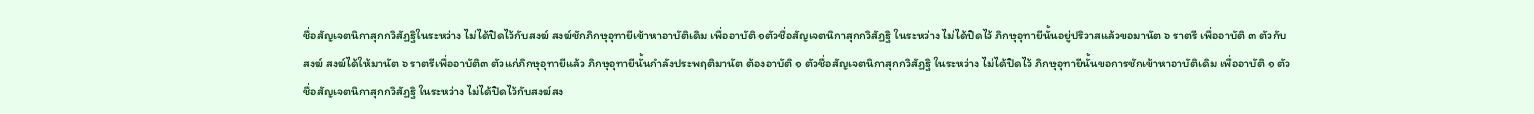ชื่อสัญเจตนิกาสุกกวิสัฏฐิในระหว่าง ไม่ได้ปิดไว้กับสงฆ์ สงฆ์ชักภิกษุอุทายีเข้าหาอาบัติเดิม เพื่ออาบัติ ๑ตัวชื่อสัญเจตนิกาสุกกวิสัฏฐิ ในระหว่าง ไม่ได้ปิดไว้ ภิกษุอุทายีนั้นอยู่ปริวาสแล้วขอมานัต ๖ ราตรี เพื่ออาบัติ ๓ ตัวกับสงฆ์ สงฆ์ได้ให้มานัต ๖ ราตรีเพื่ออาบัติ๓ ตัวแก่ภิกษุอุทายีแล้ว ภิกษุอุทายีนั้นกำลังประพฤติมานัต ต้องอาบัติ ๑ ตัวชื่อสัญเจตนิกาสุกกวิสัฏฐิ ในระหว่าง ไม่ได้ปิดไว้ ภิกษุอุทายีนั้นขอการชักเข้าหาอาบัติเดิม เพื่ออาบัติ ๑ ตัวชื่อสัญเจตนิกาสุกกวิสัฏฐิ ในระหว่าง ไม่ได้ปิดไว้กับสงฆ์สง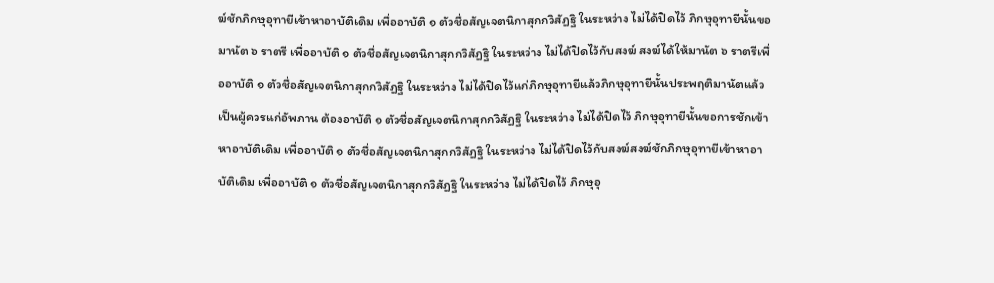ฆ์ชักภิกษุอุทายีเข้าหาอาบัติเดิม เพื่ออาบัติ ๑ ตัวชื่อสัญเจตนิกาสุกกวิสัฏฐิ ในระหว่าง ไม่ได้ปิดไว้ ภิกษุอุทายีนั้นขอมานัต ๖ ราตรี เพื่ออาบัติ ๑ ตัวชื่อสัญเจตนิกาสุกกวิสัฏฐิ ในระหว่าง ไม่ได้ปิดไว้กับสงฆ์ สงฆ์ได้ให้มานัต ๖ ราตรีเพื่ออาบัติ ๑ ตัวชื่อสัญเจตนิกาสุกกวิสัฏฐิ ในระหว่าง ไม่ได้ปิดไว้แก่ภิกษุอุทายีแล้วภิกษุอุทายีนั้นประพฤติมานัตแล้ว เป็นผู้ควรแก่อัพภาน ต้องอาบัติ ๑ ตัวชื่อสัญเจตนิกาสุกกวิสัฏฐิ ในระหว่าง ไม่ได้ปิดไว้ ภิกษุอุทายีนั้นขอการชักเข้าหาอาบัติเดิม เพื่ออาบัติ ๑ ตัวชื่อสัญเจตนิกาสุกกวิสัฏฐิ ในระหว่าง ไม่ได้ปิดไว้กับสงฆ์สงฆ์ชักภิกษุอุทายีเข้าหาอาบัติเดิม เพื่ออาบัติ ๑ ตัวชื่อสัญเจตนิกาสุกกวิสัฏฐิ ในระหว่าง ไม่ได้ปิดไว้ ภิกษุอุ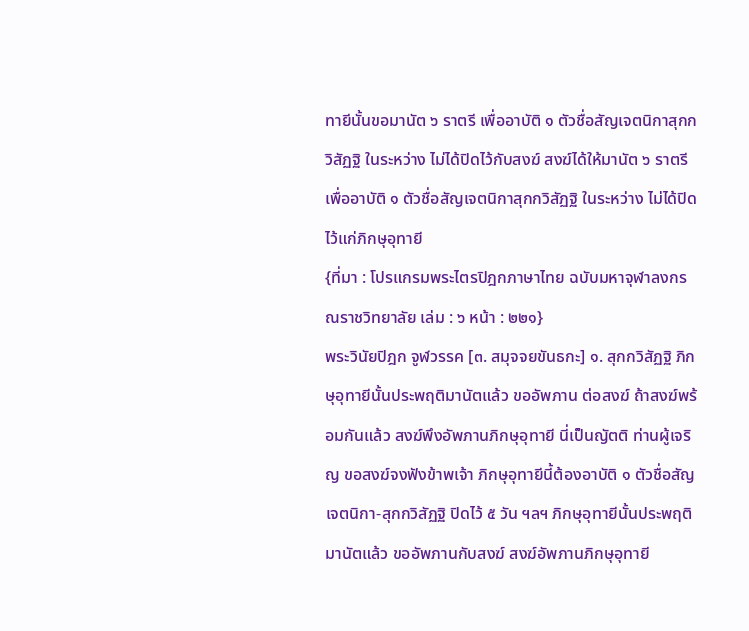ทายีนั้นขอมานัต ๖ ราตรี เพื่ออาบัติ ๑ ตัวชื่อสัญเจตนิกาสุกกวิสัฏฐิ ในระหว่าง ไม่ได้ปิดไว้กับสงฆ์ สงฆ์ได้ให้มานัต ๖ ราตรีเพื่ออาบัติ ๑ ตัวชื่อสัญเจตนิกาสุกกวิสัฏฐิ ในระหว่าง ไม่ได้ปิดไว้แก่ภิกษุอุทายี
{ที่มา : โปรแกรมพระไตรปิฎกภาษาไทย ฉบับมหาจุฬาลงกรณราชวิทยาลัย เล่ม : ๖ หน้า : ๒๒๑}
พระวินัยปิฎก จูฬวรรค [๓. สมุจจยขันธกะ] ๑. สุกกวิสัฏฐิ ภิกษุอุทายีนั้นประพฤติมานัตแล้ว ขออัพภาน ต่อสงฆ์ ถ้าสงฆ์พร้อมกันแล้ว สงฆ์พึงอัพภานภิกษุอุทายี นี่เป็นญัตติ ท่านผู้เจริญ ขอสงฆ์จงฟังข้าพเจ้า ภิกษุอุทายีนี้ต้องอาบัติ ๑ ตัวชื่อสัญเจตนิกา-สุกกวิสัฏฐิ ปิดไว้ ๕ วัน ฯลฯ ภิกษุอุทายีนั้นประพฤติมานัตแล้ว ขออัพภานกับสงฆ์ สงฆ์อัพภานภิกษุอุทายี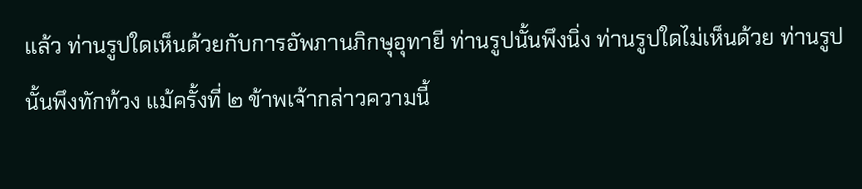แล้ว ท่านรูปใดเห็นด้วยกับการอัพภานภิกษุอุทายี ท่านรูปนั้นพึงนิ่ง ท่านรูปใดไม่เห็นด้วย ท่านรูปนั้นพึงทักท้วง แม้ครั้งที่ ๒ ข้าพเจ้ากล่าวความนี้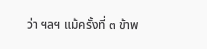ว่า ฯลฯ แม้ครั้งที่ ๓ ข้าพ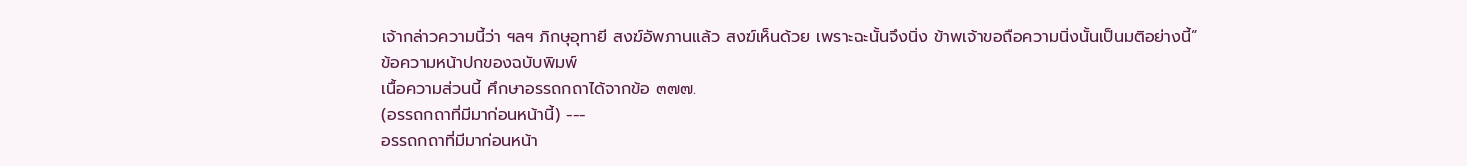เจ้ากล่าวความนี้ว่า ฯลฯ ภิกษุอุทายี สงฆ์อัพภานแล้ว สงฆ์เห็นด้วย เพราะฉะนั้นจึงนิ่ง ข้าพเจ้าขอถือความนิ่งนั้นเป็นมติอย่างนี้”
ข้อความหน้าปกของฉบับพิมพ์
เนื้อความส่วนนี้ ศึกษาอรรถกถาได้จากข้อ ๓๗๗.
(อรรถกถาที่มีมาก่อนหน้านี้) ---
อรรถกถาที่มีมาก่อนหน้า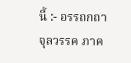นี้ :- อรรถกถา จุลวรรค ภาค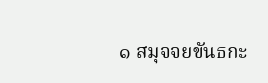๑ สมุจจยขันธกะ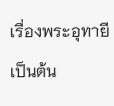เรื่องพระอุทายีเป็นต้น